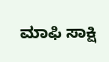ಮಾಫಿ ಸಾಕ್ಷಿ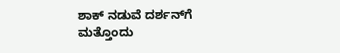ಶಾಕ್ ನಡುವೆ ದರ್ಶನ್‌ಗೆ ಮತ್ತೊಂದು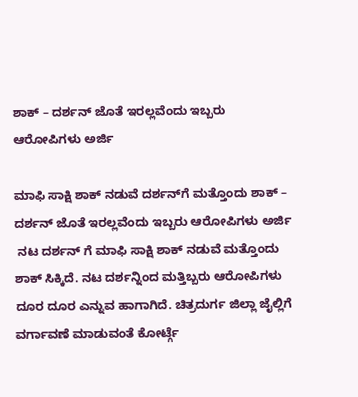ಶಾಕ್ – ದರ್ಶನ್‌ ಜೊತೆ ಇರಲ್ಲವೆಂದು ಇಬ್ಬರು ಆರೋಪಿಗಳು ಅರ್ಜಿ

ಮಾಫಿ ಸಾಕ್ಷಿ ಶಾಕ್ ನಡುವೆ ದರ್ಶನ್‌ಗೆ ಮತ್ತೊಂದು ಶಾಕ್ – ದರ್ಶನ್‌ ಜೊತೆ ಇರಲ್ಲವೆಂದು ಇಬ್ಬರು ಆರೋಪಿಗಳು ಅರ್ಜಿ
 ನಟ ದರ್ಶನ್ ಗೆ ಮಾಫಿ ಸಾಕ್ಷಿ ಶಾಕ್ ನಡುವೆ ಮತ್ತೊಂದು ಶಾಕ್ ಸಿಕ್ಕಿದೆ. ನಟ ದರ್ಶನ್ನಿಂದ ಮತ್ತಿಬ್ಬರು ಆರೋಪಿಗಳು ದೂರ ದೂರ ಎನ್ನುವ ಹಾಗಾಗಿದೆ. ಚಿತ್ರದುರ್ಗ ಜಿಲ್ಲಾ ಜೈಲ್ಲಿಗೆ ವರ್ಗಾವಣೆ ಮಾಡುವಂತೆ ಕೋರ್ಟ್ಗೆ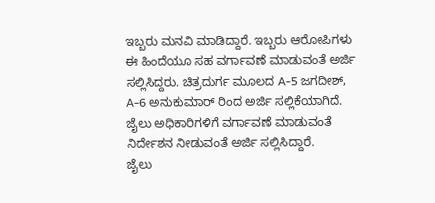ಇಬ್ಬರು ಮನವಿ ಮಾಡಿದ್ದಾರೆ. ಇಬ್ಬರು ಆರೋಪಿಗಳು ಈ ಹಿಂದೆಯೂ ಸಹ ವರ್ಗಾವಣೆ ಮಾಡುವಂತೆ ಅರ್ಜಿ ಸಲ್ಲಿಸಿದ್ದರು. ಚಿತ್ರದುರ್ಗ ಮೂಲದ A-5 ಜಗದೀಶ್, A-6 ಅನುಕುಮಾರ್ ರಿಂದ ಅರ್ಜಿ ಸಲ್ಲಿಕೆಯಾಗಿದೆ. ಜೈಲು ಅಧಿಕಾರಿಗಳಿಗೆ ವರ್ಗಾವಣೆ ಮಾಡುವಂತೆ ನಿರ್ದೇಶನ ನೀಡುವಂತೆ ಅರ್ಜಿ ಸಲ್ಲಿಸಿದ್ದಾರೆ.
ಜೈಲು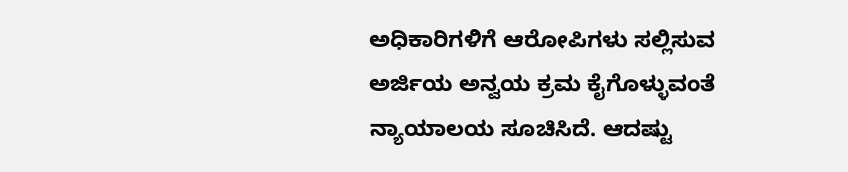ಅಧಿಕಾರಿಗಳಿಗೆ ಆರೋಪಿಗಳು ಸಲ್ಲಿಸುವ ಅರ್ಜಿಯ ಅನ್ವಯ ಕ್ರಮ ಕೈಗೊಳ್ಳುವಂತೆ ನ್ಯಾಯಾಲಯ ಸೂಚಿಸಿದೆ. ಆದಷ್ಟು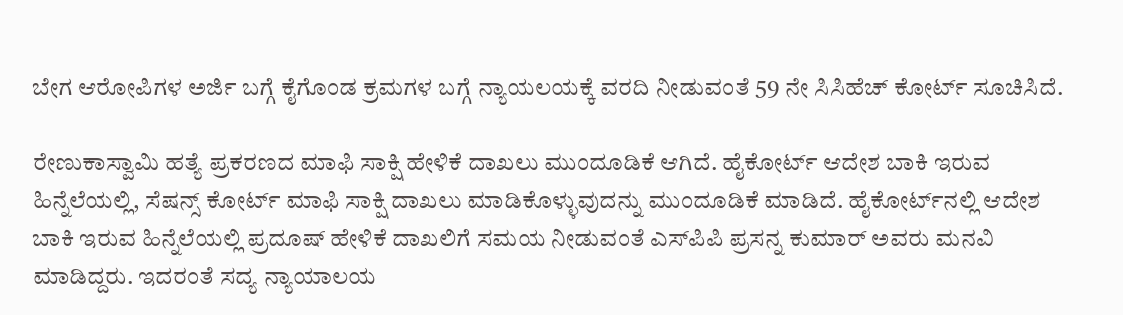ಬೇಗ ಆರೋಪಿಗಳ ಅರ್ಜಿ ಬಗ್ಗೆ ಕೈಗೊಂಡ ಕ್ರಮಗಳ ಬಗ್ಗೆ ನ್ಯಾಯಲಯಕ್ಕೆ ವರದಿ ನೀಡುವಂತೆ 59 ನೇ ಸಿಸಿಹೆಚ್ ಕೋರ್ಟ್ ಸೂಚಿಸಿದೆ.

ರೇಣುಕಾಸ್ವಾಮಿ ಹತ್ಯೆ ಪ್ರಕರಣದ ಮಾಫಿ ಸಾಕ್ಷಿ ಹೇಳಿಕೆ ದಾಖಲು ಮುಂದೂಡಿಕೆ ಆಗಿದೆ. ಹೈಕೋರ್ಟ್ ಆದೇಶ ಬಾಕಿ ಇರುವ ಹಿನ್ನೆಲೆಯಲ್ಲಿ, ಸೆಷನ್ಸ್ ಕೋರ್ಟ್ ಮಾಫಿ ಸಾಕ್ಷಿ ದಾಖಲು ಮಾಡಿಕೊಳ್ಳುವುದನ್ನು ಮುಂದೂಡಿಕೆ ಮಾಡಿದೆ. ಹೈಕೋರ್ಟ್‌ನಲ್ಲಿ ಆದೇಶ ಬಾಕಿ ಇರುವ ಹಿನ್ನೆಲೆಯಲ್ಲಿ ಪ್ರದೂಷ್ ಹೇಳಿಕೆ ದಾಖಲಿಗೆ ಸಮಯ ನೀಡುವಂತೆ ಎಸ್‌ಪಿಪಿ ಪ್ರಸನ್ನ ಕುಮಾರ್ ಅವರು ಮನವಿ ಮಾಡಿದ್ದರು. ಇದರಂತೆ ಸದ್ಯ ನ್ಯಾಯಾಲಯ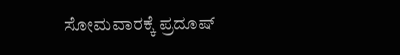ಸೋಮವಾರಕ್ಕೆ ಪ್ರದೂಷ್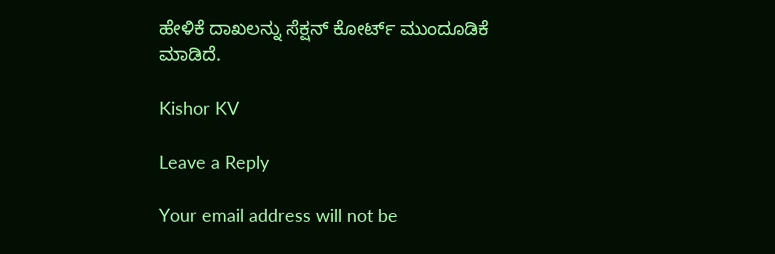ಹೇಳಿಕೆ ದಾಖಲನ್ನು ಸೆಕ್ಷನ್ ಕೋರ್ಟ್ ಮುಂದೂಡಿಕೆ ಮಾಡಿದೆ.

Kishor KV

Leave a Reply

Your email address will not be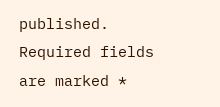published. Required fields are marked *